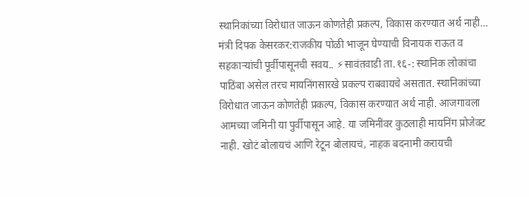स्थानिकांच्या विरोधात जाऊन कोणतेही प्रकल्प, विकास करण्यात अर्थ नाही…
मंत्री दिपक केसरकर:राजकीय पोळी भाजून घेण्याची विनायक राऊत व सहकाऱ्यांची पूर्वीपासूनची सवय.. ⚡सावंतवाडी ता.१६-: स्थानिक लोकांचा पाठिंबा असेल तरच मायनिंगसारखे प्रकल्प राबवायचे असतात. स्थानिकांच्या विरोधात जाऊन कोणतेही प्रकल्प, विकास करण्यात अर्थ नाही. आजगावला आमच्या जमिनी या पुर्वीपासून आहे. या जमिनींवर कुठलाही मायनिंग प्रोजेक्ट नाही. खोटं बोलायचं आणि रेटून बोलायचं, नाहक बदनामी करायची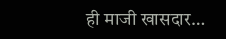ही माजी खासदार…